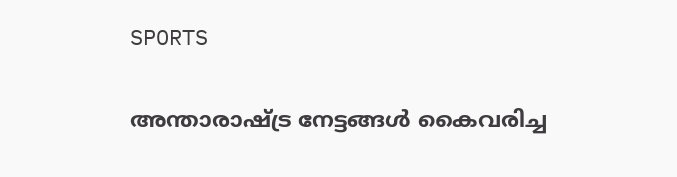SPORTS

അന്താരാഷ്ട്ര നേട്ടങ്ങള്‍ കൈവരിച്ച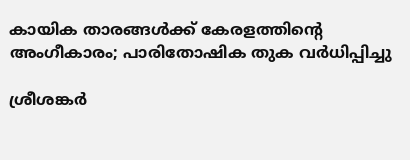കായിക താരങ്ങള്‍ക്ക് കേരളത്തിന്റെ അംഗീകാരം; പാരിതോഷിക തുക വര്‍ധിപ്പിച്ചു

ശ്രീശങ്കര്‍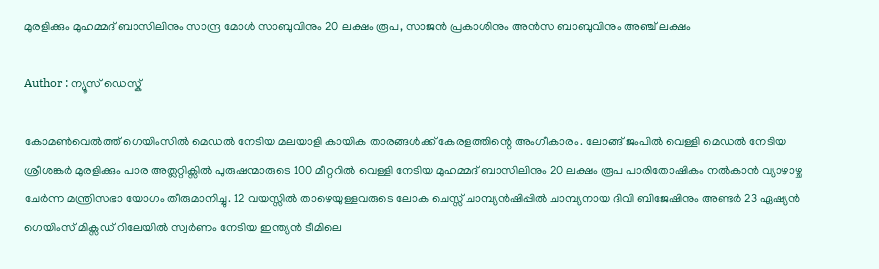മുരളിക്കും മുഹമ്മദ്‌ ബാസിലിനും സാന്ദ്ര മോൾ സാബുവിനും 20 ലക്ഷം രൂപ, സാജൻ പ്രകാശിനും അൻസ ബാബുവിനും അഞ്ച് ലക്ഷം

Author : ന്യൂസ് ഡെസ്ക്

കോമൺവെൽത്ത് ഗെയിംസിൽ മെഡല്‍ നേടിയ മലയാളി കായിക താരങ്ങള്‍ക്ക് കേരളത്തിന്റെ അംഗീകാരം. ലോങ്ങ്‌ ജംപിൽ വെള്ളി മെഡല്‍ നേടിയ ശ്രീശങ്കര്‍ മുരളിക്കും പാര അത്ലറ്റിക്സിൽ പുരുഷന്മാരുടെ 100 മീറ്ററിൽ വെള്ളി നേടിയ മുഹമ്മദ്‌ ബാസിലിനും 20 ലക്ഷം രൂപ പാരിതോഷികം നല്‍കാന്‍ വ്യാഴാഴ്ച ചേര്‍ന്ന മന്ത്രിസഭാ യോഗം തീരുമാനിച്ചു. 12 വയസ്സില്‍ താഴെയുള്ളവരുടെ ലോക ചെസ്സ്‌ ചാമ്പ്യന്‍ഷിപ്പില്‍ ചാമ്പ്യനായ ദിവി ബിജേഷിനും അണ്ടർ 23 ഏഷ്യൻ ഗെയിംസ് മിക്സഡ് റിലേയിൽ സ്വർണം നേടിയ ഇന്ത്യൻ ടീമിലെ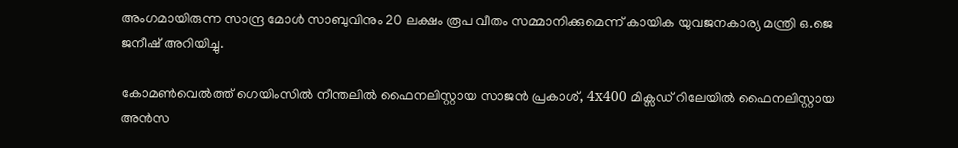അംഗമായിരുന്ന സാന്ദ്ര മോൾ സാബുവിനും 20 ലക്ഷം രൂപ വീതം സമ്മാനിക്കുമെന്ന് കായിക യുവജനകാര്യ മന്ത്രി ഒ.ജെ ജനീഷ് അറിയിച്ചു.

കോമൺവെൽത്ത് ഗെയിംസിൽ നീന്തലിൽ ഫൈനലിസ്റ്റായ സാജൻ പ്രകാശ്, 4x400 മിക്സഡ് റിലേയിൽ ഫൈനലിസ്റ്റായ അൻസ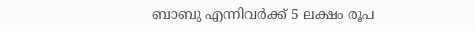ബാബു എന്നിവർക്ക് 5 ലക്ഷം രൂപ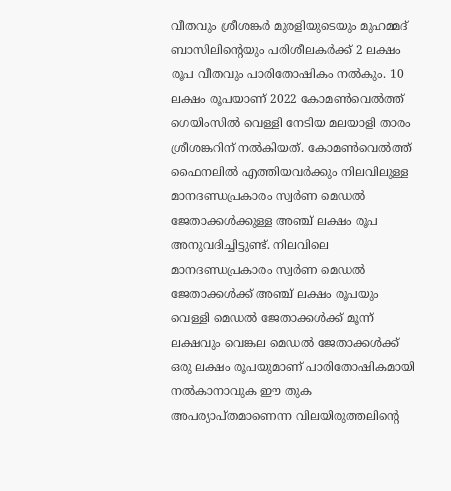വീതവും ശ്രീശങ്കർ മുരളിയുടെയും മുഹമ്മദ് ബാസിലിന്റെയും പരിശീലകർക്ക് 2 ലക്ഷം രൂപ വീതവും പാരിതോഷികം നൽകും. 10 ലക്ഷം രൂപയാണ് 2022 കോമൺവെൽത്ത് ഗെയിംസിൽ വെള്ളി നേടിയ മലയാളി താരം ശ്രീശങ്കറിന് നൽകിയത്. കോമൺവെൽത്ത് ഫൈനലിൽ എത്തിയവർക്കും നിലവിലുള്ള മാനദണ്ഡപ്രകാരം സ്വർണ മെഡൽ ജേതാക്കൾക്കുള്ള അഞ്ച് ലക്ഷം രൂപ അനുവദിച്ചിട്ടുണ്ട്. നിലവിലെ മാനദണ്ഡപ്രകാരം സ്വർണ മെഡൽ ജേതാക്കൾക്ക് അഞ്ച് ലക്ഷം രൂപയും വെള്ളി മെഡൽ ജേതാക്കൾക്ക് മൂന്ന് ലക്ഷവും വെങ്കല മെഡൽ ജേതാക്കൾക്ക് ഒരു ലക്ഷം രൂപയുമാണ് പാരിതോഷികമായി നൽകാനാവുക ഈ തുക അപര്യാപ്തമാണെന്ന വിലയിരുത്തലിന്റെ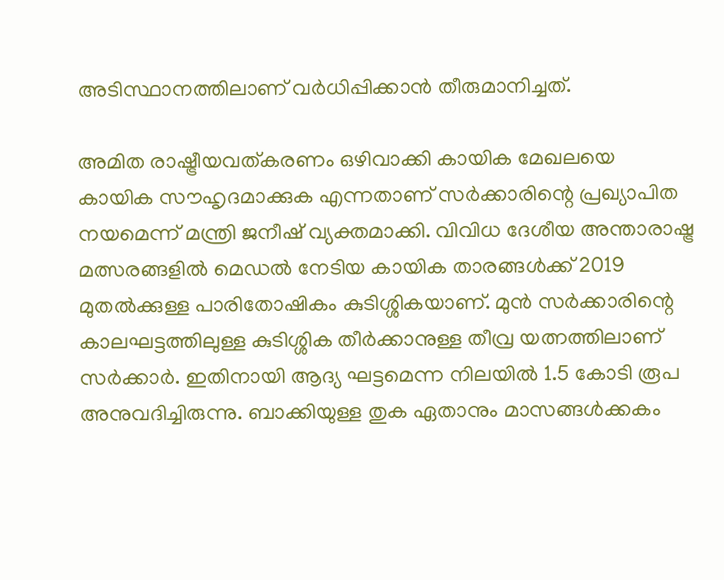അടിസ്ഥാനത്തിലാണ് വർധിപ്പിക്കാൻ തീരുമാനിച്ചത്.

അമിത രാഷ്ട്രീയവത്കരണം ഒഴിവാക്കി കായിക മേഖലയെ കായിക സൗഹൃദമാക്കുക എന്നതാണ് സർക്കാരിന്റെ പ്രഖ്യാപിത നയമെന്ന് മന്ത്രി ജനീഷ് വ്യക്തമാക്കി. വിവിധ ദേശീയ അന്താരാഷ്ട്ര മത്സരങ്ങളിൽ മെഡൽ നേടിയ കായിക താരങ്ങൾക്ക് 2019 മുതൽക്കുള്ള പാരിതോഷികം കുടിശ്ശികയാണ്. മുൻ സർക്കാരിന്റെ കാലഘട്ടത്തിലുള്ള കുടിശ്ശിക തീർക്കാനുള്ള തീവ്ര യത്നത്തിലാണ് സർക്കാർ. ഇതിനായി ആദ്യ ഘട്ടമെന്ന നിലയിൽ 1.5 കോടി രൂപ അനുവദിച്ചിരുന്നു. ബാക്കിയുള്ള തുക ഏതാനും മാസങ്ങൾക്കകം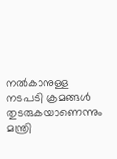നൽകാനുള്ള നടപടി ക്രമങ്ങൾ തുടരുകയാണെന്നും മന്ത്രി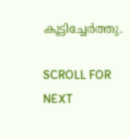കൂട്ടിച്ചേര്‍ത്തു.

SCROLL FOR NEXT